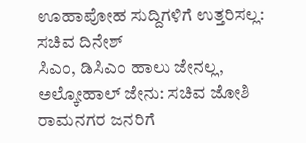ಊಹಾಪೋಹ ಸುದ್ದಿಗಳಿಗೆ ಉತ್ತರಿಸಲ್ಲ: ಸಚಿವ ದಿನೇಶ್
ಸಿಎಂ, ಡಿಸಿಎಂ ಹಾಲು ಜೇನಲ್ಲ, ಅಲ್ಕೋಹಾಲ್ ಜೇನು: ಸಚಿವ ಜೋಶಿ
ರಾಮನಗರ ಜನರಿಗೆ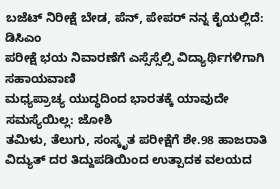ಬಜೆಟ್ ನಿರೀಕ್ಷೆ ಬೇಡ, ಪೆನ್, ಪೇಪರ್ ನನ್ನ ಕೈಯಲ್ಲಿದೆ: ಡಿಸಿಎಂ
ಪರೀಕ್ಷೆ ಭಯ ನಿವಾರಣೆಗೆ ಎಸ್ಸೆಸ್ಸೆಲ್ಸಿ ವಿದ್ಯಾರ್ಥಿಗಳಿಗಾಗಿ ಸಹಾಯವಾಣಿ
ಮಧ್ಯಪ್ರಾಚ್ಯ ಯುದ್ಧದಿಂದ ಭಾರತಕ್ಕೆ ಯಾವುದೇ ಸಮಸ್ಯೆಯಿಲ್ಲ: ಜೋಶಿ
ತಮಿಳು, ತೆಲುಗು, ಸಂಸ್ಕೃತ ಪರೀಕ್ಷೆಗೆ ಶೇ.98 ಹಾಜರಾತಿ
ವಿದ್ಯುತ್ ದರ ತಿದ್ದುಪಡಿಯಿಂದ ಉತ್ಪಾದಕ ವಲಯದ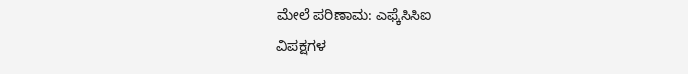ಮೇಲೆ ಪರಿಣಾಮ: ಎಫ್ಕೆಸಿಸಿಐ
ವಿಪಕ್ಷಗಳ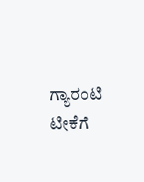ಗ್ಯಾರಂಟಿ ಟೀಕೆಗೆ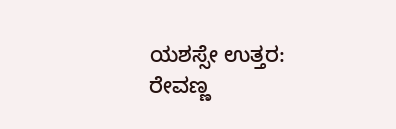ಯಶಸ್ಸೇ ಉತ್ತರ: ರೇವಣ್ಣ